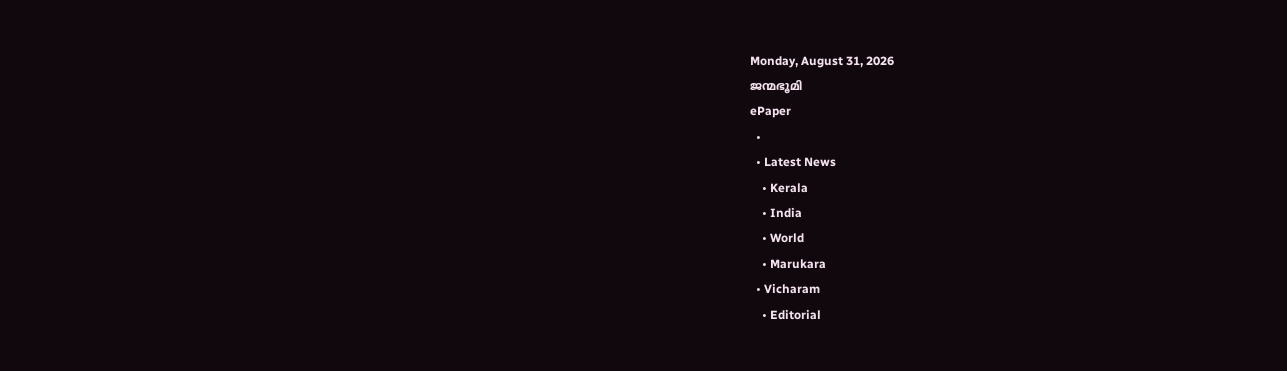Monday, August 31, 2026
ജന്മഭൂമി
ePaper
  •
  • Latest News
    • Kerala
    • India
    • World
    • Marukara
  • Vicharam
    • Editorial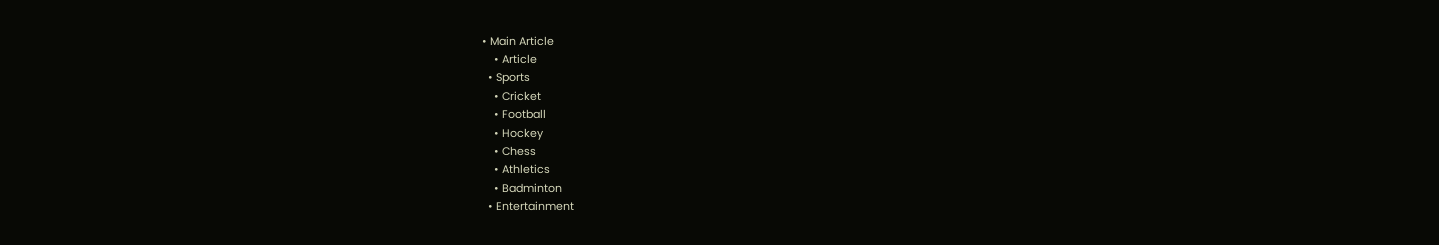• Main Article
    • Article
  • Sports
    • Cricket
    • Football
    • Hockey
    • Chess
    • Athletics
    • Badminton
  • Entertainment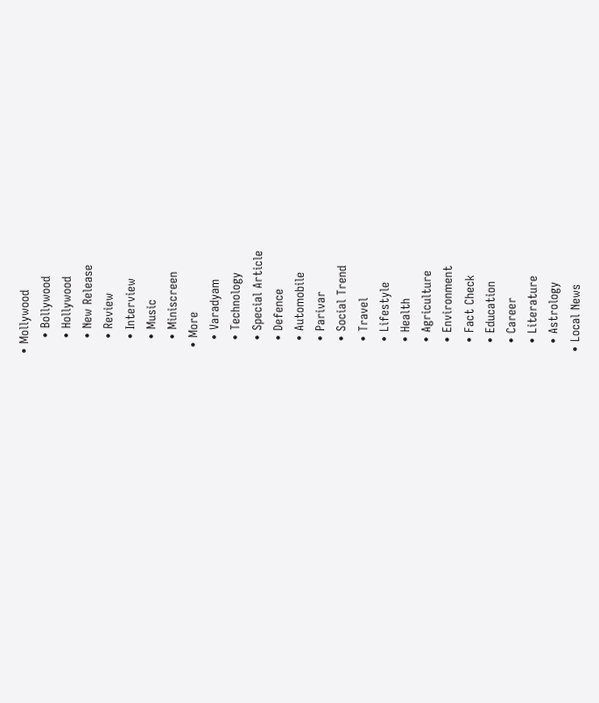• Mollywood
    • Bollywood
    • Hollywood
    • New Release
    • Review
    • Interview
    • Music
    • Miniscreen
  • More
    • Varadyam
    • Technology
    • Special Article
    • Defence
    • Automobile
    • Parivar
    • Social Trend
    • Travel
    • Lifestyle
    • Health
    • Agriculture
    • Environment
    • Fact Check
    • Education
    • Career
    • Literature
    • Astrology
  • Local News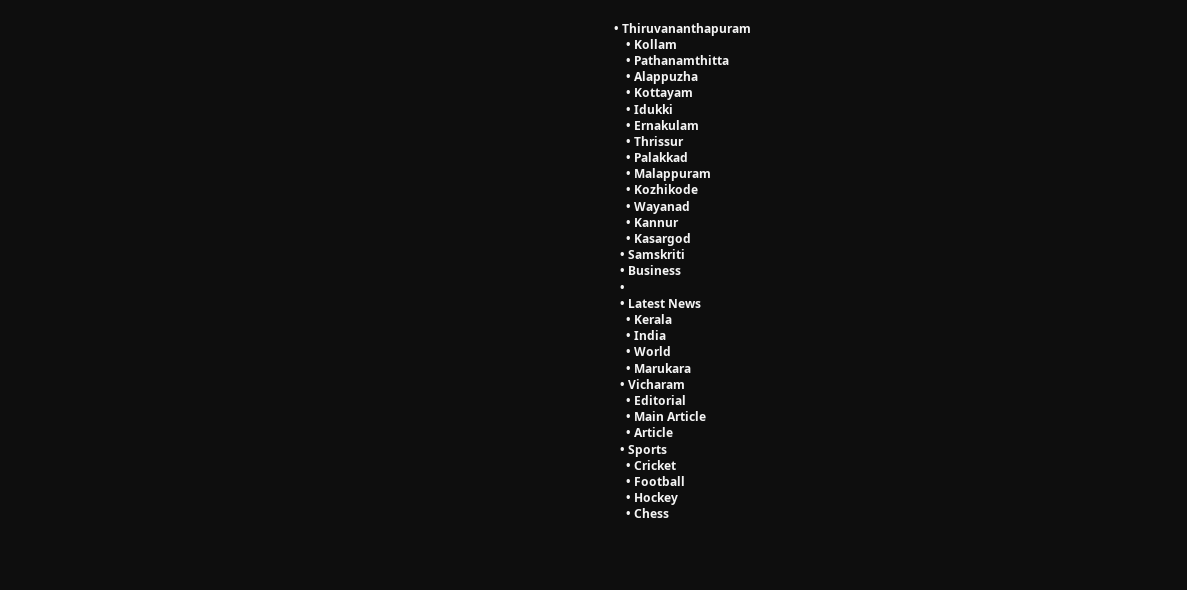• Thiruvananthapuram
    • Kollam
    • Pathanamthitta
    • Alappuzha
    • Kottayam
    • Idukki
    • Ernakulam
    • Thrissur
    • Palakkad
    • Malappuram
    • Kozhikode
    • Wayanad
    • Kannur
    • Kasargod
  • Samskriti
  • Business
  •
  • Latest News
    • Kerala
    • India
    • World
    • Marukara
  • Vicharam
    • Editorial
    • Main Article
    • Article
  • Sports
    • Cricket
    • Football
    • Hockey
    • Chess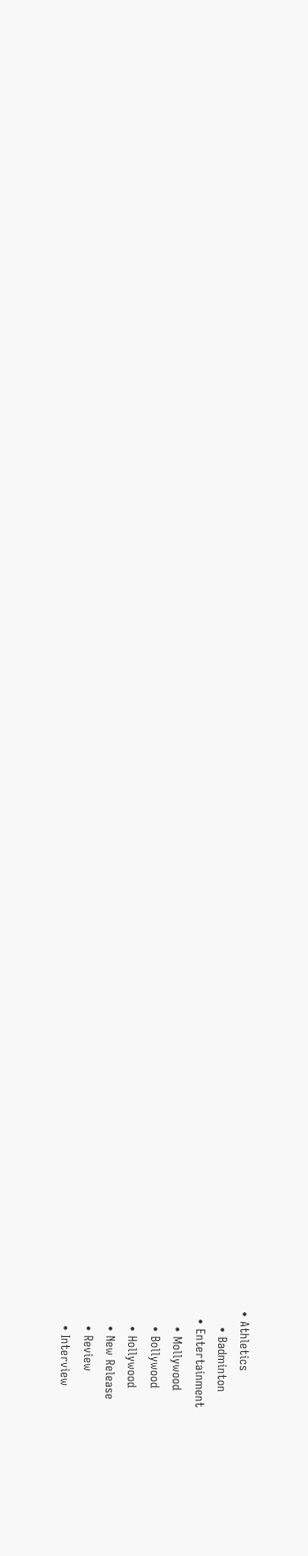• Athletics
    • Badminton
  • Entertainment
    • Mollywood
    • Bollywood
    • Hollywood
    • New Release
    • Review
    • Interview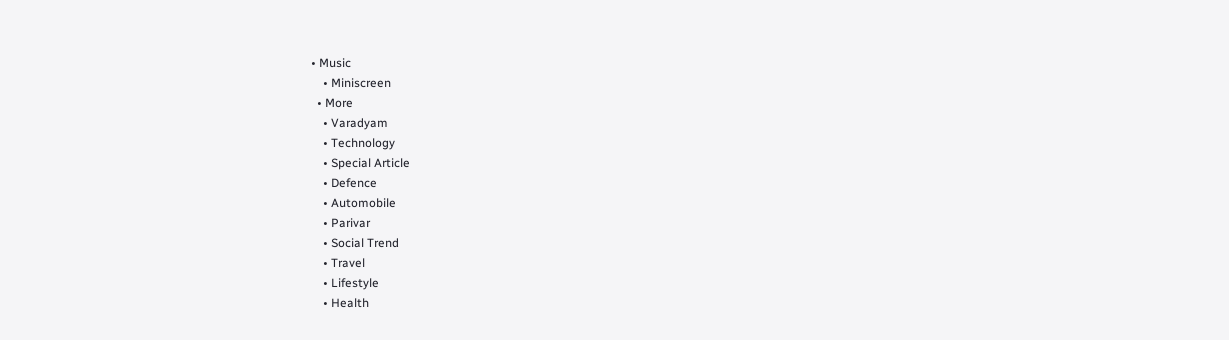• Music
    • Miniscreen
  • More
    • Varadyam
    • Technology
    • Special Article
    • Defence
    • Automobile
    • Parivar
    • Social Trend
    • Travel
    • Lifestyle
    • Health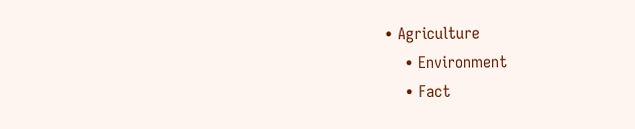• Agriculture
    • Environment
    • Fact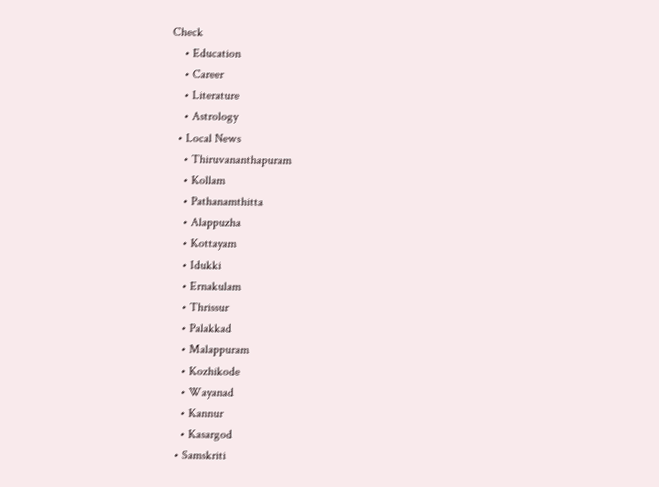Check
    • Education
    • Career
    • Literature
    • Astrology
  • Local News
    • Thiruvananthapuram
    • Kollam
    • Pathanamthitta
    • Alappuzha
    • Kottayam
    • Idukki
    • Ernakulam
    • Thrissur
    • Palakkad
    • Malappuram
    • Kozhikode
    • Wayanad
    • Kannur
    • Kasargod
  • Samskriti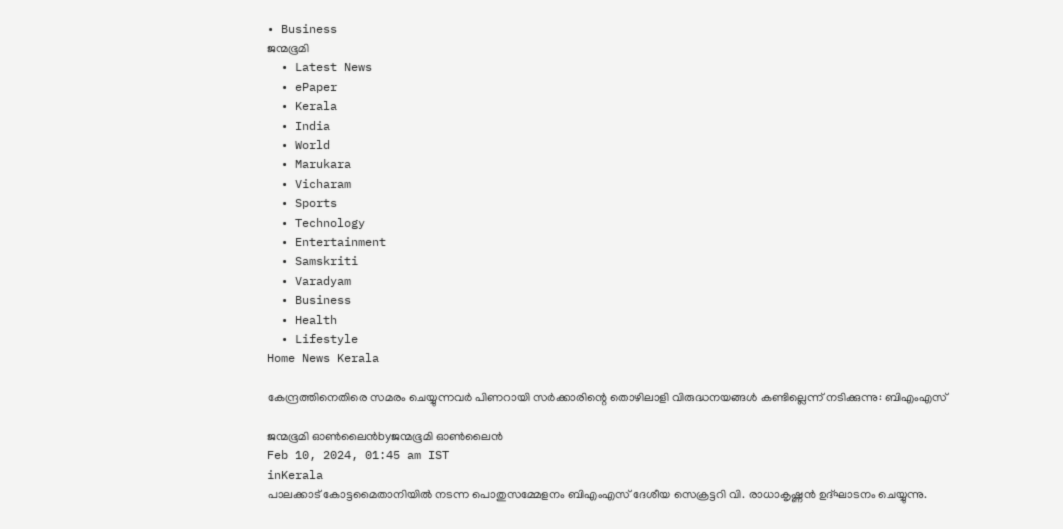• Business
ജന്മഭൂമി
  • Latest News
  • ePaper
  • Kerala
  • India
  • World
  • Marukara
  • Vicharam
  • Sports
  • Technology
  • Entertainment
  • Samskriti
  • Varadyam
  • Business
  • Health
  • Lifestyle
Home News Kerala

കേന്ദ്രത്തിനെതിരെ സമരം ചെയ്യുന്നവര്‍ പിണറായി സര്‍ക്കാരിന്റെ തൊഴിലാളി വിരുദ്ധനയങ്ങള്‍ കണ്ടില്ലെന്ന് നടിക്കുന്നു: ബിഎംഎസ്

ജന്മഭൂമി ഓണ്‍ലൈന്‍byജന്മഭൂമി ഓണ്‍ലൈന്‍
Feb 10, 2024, 01:45 am IST
inKerala
പാലക്കാട് കോട്ടമൈതാനിയില്‍ നടന്ന പൊതുസമ്മേളനം ബിഎംഎസ് ദേശീയ സെക്രട്ടറി വി. രാധാകൃഷ്ണന്‍ ഉദ്ഘാടനം ചെയ്യുന്നു.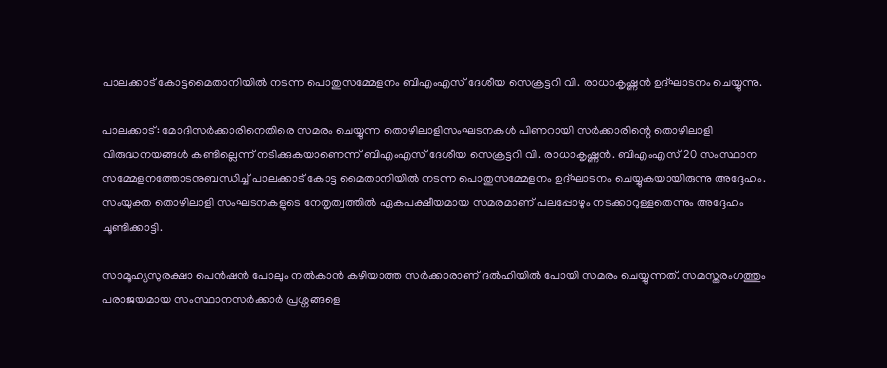പാലക്കാട് കോട്ടമൈതാനിയില്‍ നടന്ന പൊതുസമ്മേളനം ബിഎംഎസ് ദേശീയ സെക്രട്ടറി വി. രാധാകൃഷ്ണന്‍ ഉദ്ഘാടനം ചെയ്യുന്നു.

പാലക്കാട്: മോദിസര്‍ക്കാരിനെതിരെ സമരം ചെയ്യുന്ന തൊഴിലാളിസംഘടനകള്‍ പിണറായി സര്‍ക്കാരിന്റെ തൊഴിലാളി വിരുദ്ധനയങ്ങള്‍ കണ്ടില്ലെന്ന് നടിക്കുകയാണെന്ന് ബിഎംഎസ് ദേശീയ സെക്രട്ടറി വി. രാധാകൃഷ്ണന്‍. ബിഎംഎസ് 20 സംസ്ഥാന സമ്മേളനത്തോടനുബന്ധിച്ച് പാലക്കാട് കോട്ട മൈതാനിയില്‍ നടന്ന പൊതുസമ്മേളനം ഉദ്ഘാടനം ചെയ്യുകയായിരുന്നു അദ്ദേഹം. സംയുക്ത തൊഴിലാളി സംഘടനകളുടെ നേതൃത്വത്തില്‍ ഏകപക്ഷീയമായ സമരമാണ് പലപ്പോഴും നടക്കാറുള്ളതെന്നും അദ്ദേഹം ചൂണ്ടിക്കാട്ടി.

സാമൂഹ്യസുരക്ഷാ പെന്‍ഷന്‍ പോലും നല്‍കാന്‍ കഴിയാത്ത സര്‍ക്കാരാണ് ദല്‍ഹിയില്‍ പോയി സമരം ചെയ്യുന്നത്. സമസ്തരംഗത്തും പരാജയമായ സംസ്ഥാനസര്‍ക്കാര്‍ പ്രശ്നങ്ങളെ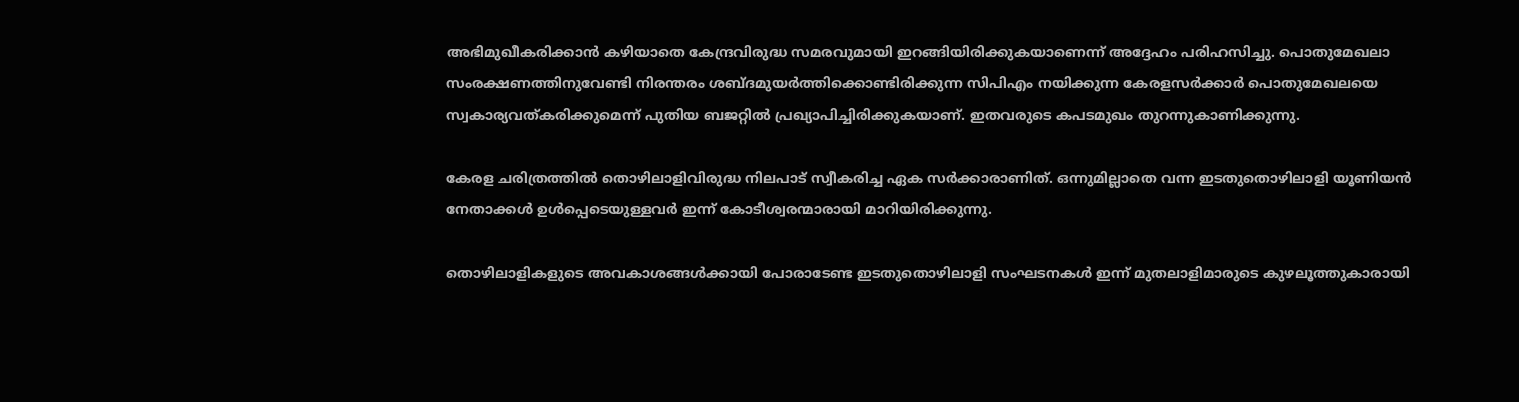അഭിമുഖീകരിക്കാന്‍ കഴിയാതെ കേന്ദ്രവിരുദ്ധ സമരവുമായി ഇറങ്ങിയിരിക്കുകയാണെന്ന് അദ്ദേഹം പരിഹസിച്ചു. പൊതുമേഖലാ സംരക്ഷണത്തിനുവേണ്ടി നിരന്തരം ശബ്ദമുയര്‍ത്തിക്കൊണ്ടിരിക്കുന്ന സിപിഎം നയിക്കുന്ന കേരളസര്‍ക്കാര്‍ പൊതുമേഖലയെ സ്വകാര്യവത്കരിക്കുമെന്ന് പുതിയ ബജറ്റില്‍ പ്രഖ്യാപിച്ചിരിക്കുകയാണ്. ഇതവരുടെ കപടമുഖം തുറന്നുകാണിക്കുന്നു.

കേരള ചരിത്രത്തില്‍ തൊഴിലാളിവിരുദ്ധ നിലപാട് സ്വീകരിച്ച ഏക സര്‍ക്കാരാണിത്. ഒന്നുമില്ലാതെ വന്ന ഇടതുതൊഴിലാളി യൂണിയന്‍ നേതാക്കള്‍ ഉള്‍പ്പെടെയുള്ളവര്‍ ഇന്ന് കോടീശ്വരന്മാരായി മാറിയിരിക്കുന്നു.

തൊഴിലാളികളുടെ അവകാശങ്ങള്‍ക്കായി പോരാടേണ്ട ഇടതുതൊഴിലാളി സംഘടനകള്‍ ഇന്ന് മുതലാളിമാരുടെ കുഴലൂത്തുകാരായി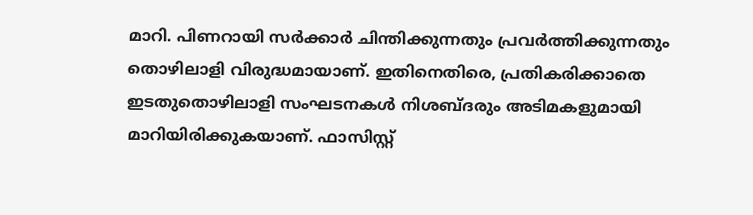മാറി. പിണറായി സര്‍ക്കാര്‍ ചിന്തിക്കുന്നതും പ്രവര്‍ത്തിക്കുന്നതും തൊഴിലാളി വിരുദ്ധമായാണ്. ഇതിനെതിരെ, പ്രതികരിക്കാതെ ഇടതുതൊഴിലാളി സംഘടനകള്‍ നിശബ്ദരും അടിമകളുമായി മാറിയിരിക്കുകയാണ്. ഫാസിസ്റ്റ്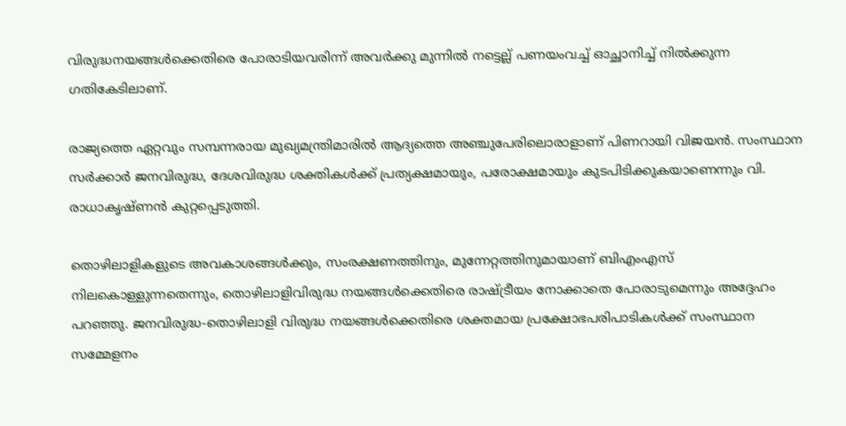വിരുദ്ധനയങ്ങള്‍ക്കെതിരെ പോരാടിയവരിന്ന് അവര്‍ക്കു മുന്നില്‍ നട്ടെല്ല് പണയംവച്ച് ഓച്ഛാനിച്ച് നില്‍ക്കുന്ന ഗതികേടിലാണ്.

രാജ്യത്തെ ഏറ്റവും സമ്പന്നരായ മുഖ്യമന്ത്രിമാരില്‍ ആദ്യത്തെ അഞ്ചുപേരിലൊരാളാണ് പിണറായി വിജയന്‍. സംസ്ഥാന സര്‍ക്കാര്‍ ജനവിരുദ്ധ, ദേശവിരുദ്ധ ശക്തികള്‍ക്ക് പ്രത്യക്ഷമായും, പരോക്ഷമായും കുടപിടിക്കുകയാണെന്നും വി. രാധാകൃഷ്ണന്‍ കുറ്റപ്പെടുത്തി.

തൊഴിലാളികളുടെ അവകാശങ്ങള്‍ക്കും, സംരക്ഷണത്തിനും, മുന്നേറ്റത്തിനുമായാണ് ബിഎംഎസ് നിലകൊള്ളുന്നതെന്നും, തൊഴിലാളിവിരുദ്ധ നയങ്ങള്‍ക്കെതിരെ രാഷ്‌ട്രീയം നോക്കാതെ പോരാടുമെന്നും അദ്ദേഹം പറഞ്ഞു. ജനവിരുദ്ധ-തൊഴിലാളി വിരുദ്ധ നയങ്ങള്‍ക്കെതിരെ ശക്തമായ പ്രക്ഷോഭപരിപാടികള്‍ക്ക് സംസ്ഥാന സമ്മേളനം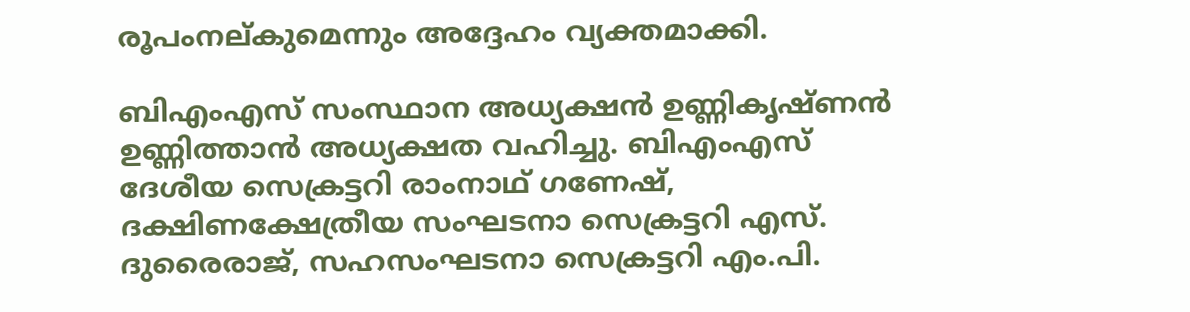രൂപംനല്കുമെന്നും അദ്ദേഹം വ്യക്തമാക്കി.

ബിഎംഎസ് സംസ്ഥാന അധ്യക്ഷന്‍ ഉണ്ണികൃഷ്ണന്‍ ഉണ്ണിത്താന്‍ അധ്യക്ഷത വഹിച്ചു. ബിഎംഎസ് ദേശീയ സെക്രട്ടറി രാംനാഥ് ഗണേഷ്, ദക്ഷിണക്ഷേത്രീയ സംഘടനാ സെക്രട്ടറി എസ്. ദുരൈരാജ്, സഹസംഘടനാ സെക്രട്ടറി എം.പി.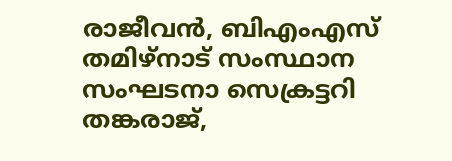രാജീവന്‍, ബിഎംഎസ് തമിഴ്നാട് സംസ്ഥാന സംഘടനാ സെക്രട്ടറി തങ്കരാജ്,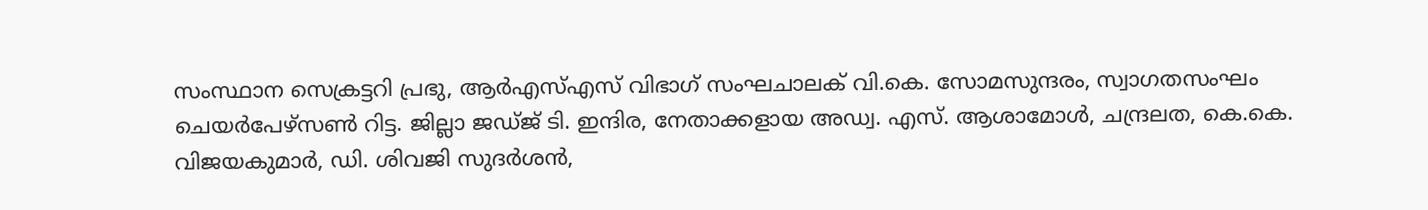സംസ്ഥാന സെക്രട്ടറി പ്രഭു, ആര്‍എസ്എസ് വിഭാഗ് സംഘചാലക് വി.കെ. സോമസുന്ദരം, സ്വാഗതസംഘം ചെയര്‍പേഴ്സണ്‍ റിട്ട. ജില്ലാ ജഡ്ജ് ടി. ഇന്ദിര, നേതാക്കളായ അഡ്വ. എസ്. ആശാമോള്‍, ചന്ദ്രലത, കെ.കെ. വിജയകുമാര്‍, ഡി. ശിവജി സുദര്‍ശന്‍,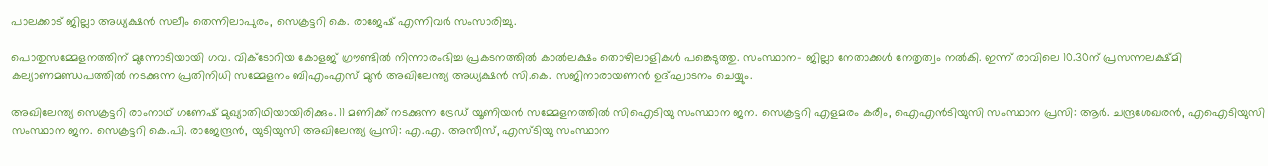പാലക്കാട് ജില്ലാ അധ്യക്ഷന്‍ സലീം തെന്നിലാപുരം, സെക്രട്ടറി കെ. രാജേഷ് എന്നിവര്‍ സംസാരിച്ചു.

പൊതുസമ്മേളനത്തിന് മുന്നോടിയായി ഗവ. വിക്ടോറിയ കോളജ് ഗ്രൗണ്ടില്‍ നിന്നാരംഭിച്ച പ്രകടനത്തില്‍ കാല്‍ലക്ഷം തൊഴിലാളികള്‍ പങ്കെടുത്തു. സംസ്ഥാന- ജില്ലാ നേതാക്കള്‍ നേതൃത്വം നല്‍കി. ഇന്ന് രാവിലെ 10.30ന് പ്രസന്നലക്ഷ്മി കല്യാണമണ്ഡപത്തില്‍ നടക്കുന്ന പ്രതിനിധി സമ്മേളനം ബിഎംഎസ് മുന്‍ അഖിലേന്ത്യ അധ്യക്ഷന്‍ സി.കെ. സജിനാരായണന്‍ ഉദ്ഘാടനം ചെയ്യും.

അഖിലേന്ത്യ സെക്രട്ടറി രാംനാഥ് ഗണേഷ് മുഖ്യാതിഥിയായിരിക്കും. 11 മണിക്ക് നടക്കുന്ന ട്രേഡ് യൂണിയന്‍ സമ്മേളനത്തില്‍ സിഐടിയു സംസ്ഥാന ജന. സെക്രട്ടറി എളമരം കരീം, ഐഎന്‍ടിയുസി സംസ്ഥാന പ്രസി: ആര്‍. ചന്ദ്രശേഖരന്‍, എഐടിയുസി സംസ്ഥാന ജന. സെക്രട്ടറി കെ.പി. രാജേന്ദ്രന്‍, യുടിയുസി അഖിലേന്ത്യ പ്രസി: എ.എ. അസീസ്, എസ്ടിയു സംസ്ഥാന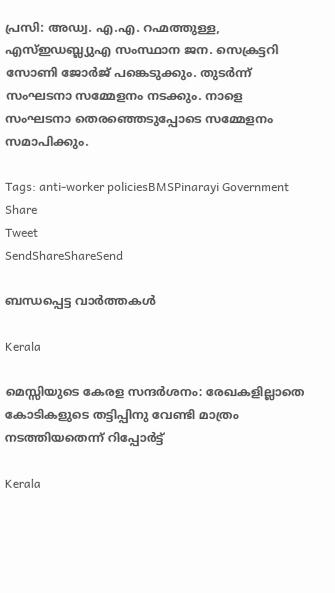പ്രസി: അഡ്വ. എ.എ. റഹ്മത്തുള്ള, എസ്ഇഡബ്ല്യുഎ സംസ്ഥാന ജന. സെക്രട്ടറി സോണി ജോര്‍ജ് പങ്കെടുക്കും. തുടര്‍ന്ന് സംഘടനാ സമ്മേളനം നടക്കും. നാളെ സംഘടനാ തെരഞ്ഞെടുപ്പോടെ സമ്മേളനം സമാപിക്കും.

Tags: anti-worker policiesBMSPinarayi Government
Share
Tweet
SendShareShareSend

ബന്ധപ്പെട്ട വാര്‍ത്തകള്‍

Kerala

മെസ്സിയുടെ കേരള സന്ദര്‍ശനം: രേഖകളില്ലാതെ കോടികളുടെ തട്ടിപ്പിനു വേണ്ടി മാത്രം നടത്തിയതെന്ന് റിപ്പോർട്ട്

Kerala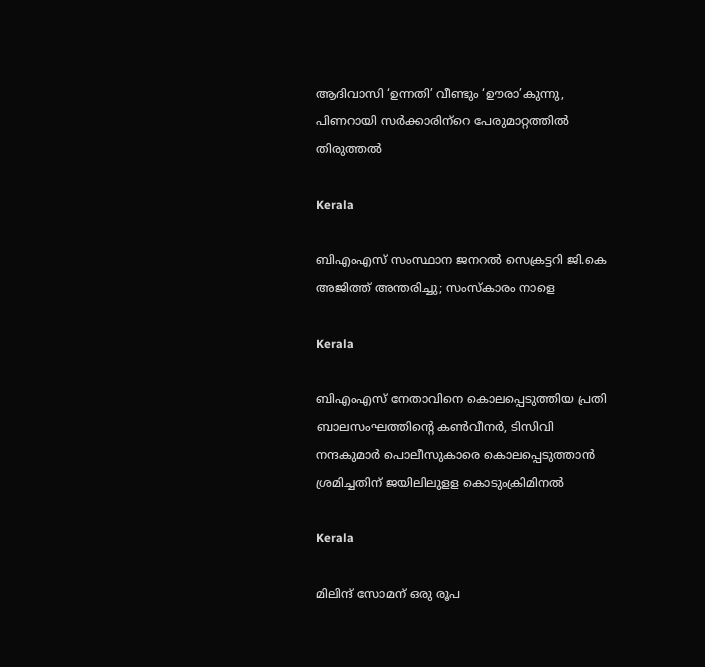ആദിവാസി ‘ഉന്നതി’ വീണ്ടും ‘ഊരാ’കുന്നു, പിണറായി സര്‍ക്കാരിന്‌റെ പേരുമാറ്റത്തില്‍ തിരുത്തല്‍

Kerala

ബിഎംഎസ് സംസ്ഥാന ജനറൽ സെക്രട്ടറി ജി.കെ അജിത്ത് അന്തരിച്ചു; സംസ്കാരം നാളെ

Kerala

ബിഎംഎസ് നേതാവിനെ കൊലപ്പെടുത്തിയ പ്രതി ബാലസംഘത്തിന്റെ കണ്‍വീനര്‍, ടിസിവി നന്ദകുമാര്‍ പൊലീസുകാരെ കൊലപ്പെടുത്താന്‍ ശ്രമിച്ചതിന് ജയിലിലുളള കൊടുംക്രിമിനല്‍

Kerala

മിലിന്ദ് സോമന് ഒരു രൂപ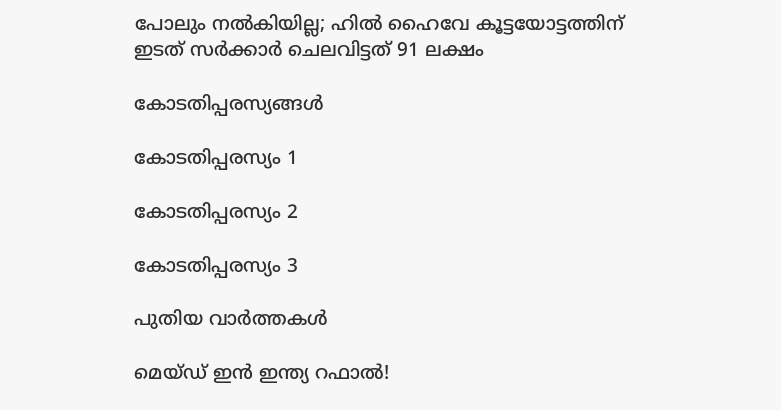പോലും നല്‍കിയില്ല; ഹില്‍ ഹൈവേ കൂട്ടയോട്ടത്തിന് ഇടത് സര്‍ക്കാര്‍ ചെലവിട്ടത് 91 ലക്ഷം

കോടതിപ്പരസ്യങ്ങള്‍

കോടതിപ്പരസ്യം 1

കോടതിപ്പരസ്യം 2

കോടതിപ്പരസ്യം 3

പുതിയ വാര്‍ത്തകള്‍

മെയ്ഡ് ഇന്‍ ഇന്ത്യ റഫാല്‍!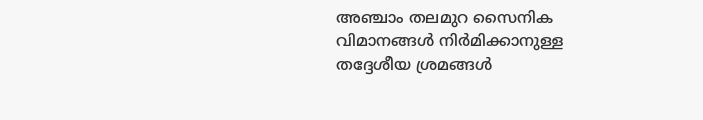അഞ്ചാം തലമുറ സൈനിക വിമാനങ്ങള്‍ നിര്‍മിക്കാനുള്ള തദ്ദേശീയ ശ്രമങ്ങള്‍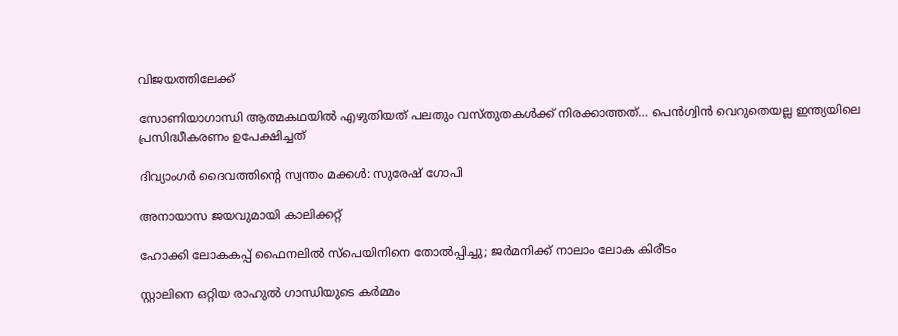വിജയത്തിലേക്ക്

സോണിയാഗാന്ധി ആത്മകഥയില്‍ എഴുതിയത് പലതും വസ്തുതകള്‍ക്ക് നിരക്കാത്തത്… പെന്‍ഗ്വിന്‍ വെറുതെയല്ല ഇന്ത്യയിലെ പ്രസിദ്ധീകരണം ഉപേക്ഷിച്ചത്

ദിവ്യാംഗര്‍ ദൈവത്തിന്റെ സ്വന്തം മക്കള്‍: സുരേഷ് ഗോപി

അനായാസ ജയവുമായി കാലിക്കറ്റ്

ഹോക്കി ലോകകപ്പ് ഫൈനലില്‍ സ്‌പെയിനിനെ തോല്‍പ്പിച്ചു; ജര്‍മനിക്ക് നാലാം ലോക കിരീടം

സ്റ്റാലിനെ ഒറ്റിയ രാഹുല്‍ ഗാന്ധിയുടെ കര്‍മ്മം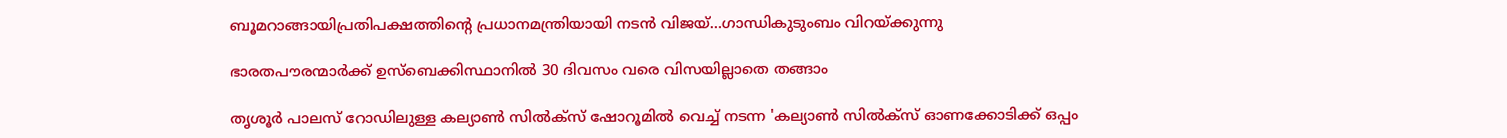ബൂമറാങ്ങായിപ്രതിപക്ഷത്തിന്റെ പ്രധാനമന്ത്രിയായി നടന്‍ വിജയ്…ഗാന്ധികുടുംബം വിറയ്‌ക്കുന്നു

ഭാരതപൗരന്മാര്‍ക്ക് ഉസ്ബെക്കിസ്ഥാനില്‍ 30 ദിവസം വരെ വിസയില്ലാതെ തങ്ങാം

തൃശൂര്‍ പാലസ് റോഡിലുള്ള കല്യാണ്‍ സില്‍ക്‌സ് ഷോറൂമില്‍ വെച്ച് നടന്ന 'കല്യാണ്‍ സില്‍ക്‌സ് ഓണക്കോടിക്ക് ഒപ്പം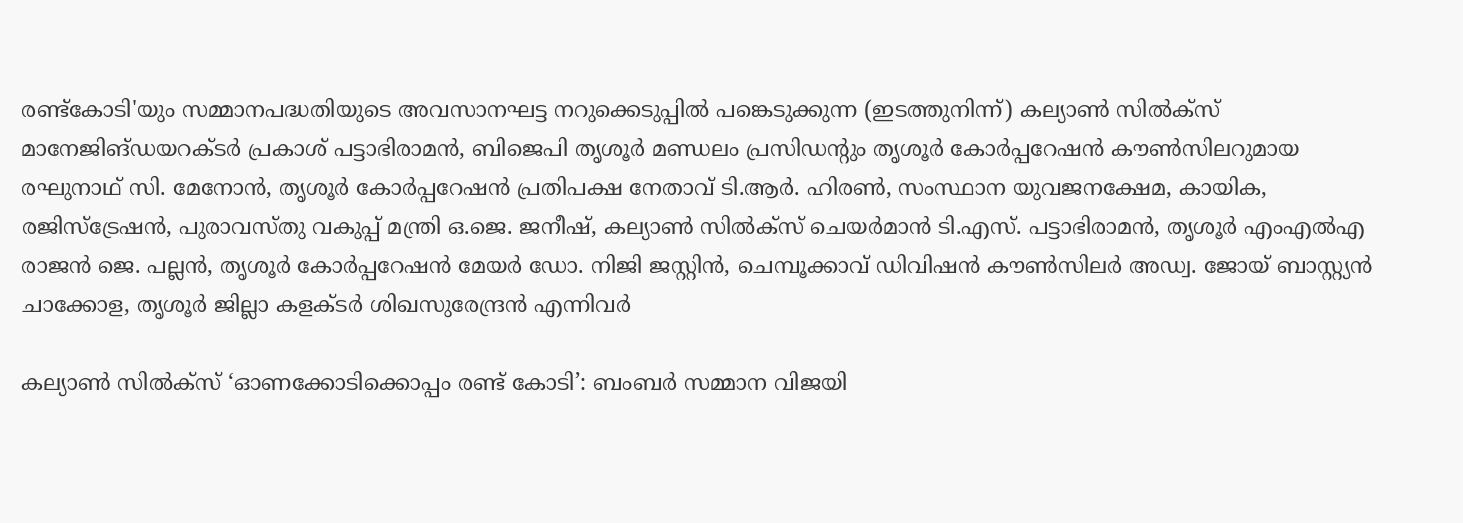രണ്ട്‌കോടി'യും സമ്മാനപദ്ധതിയുടെ അവസാനഘട്ട നറുക്കെടുപ്പില്‍ പങ്കെടുക്കുന്ന (ഇടത്തുനിന്ന്) കല്യാണ്‍ സില്‍ക്‌സ് മാനേജിങ്ഡയറക്ടര്‍ പ്രകാശ് പട്ടാഭിരാമന്‍, ബിജെപി തൃശൂര്‍ മണ്ഡലം പ്രസിഡന്റും തൃശൂര്‍ കോര്‍പ്പറേഷന്‍ കൗണ്‍സിലറുമായ രഘുനാഥ് സി. മേനോന്‍, തൃശൂര്‍ കോര്‍പ്പറേഷന്‍ പ്രതിപക്ഷ നേതാവ് ടി.ആര്‍. ഹിരണ്‍, സംസ്ഥാന യുവജനക്ഷേമ, കായിക, രജിസ്‌ട്രേഷന്‍, പുരാവസ്തു വകുപ്പ് മന്ത്രി ഒ.ജെ. ജനീഷ്, കല്യാണ്‍ സില്‍ക്‌സ് ചെയര്‍മാന്‍ ടി.എസ്. പട്ടാഭിരാമന്‍, തൃശൂര്‍ എംഎല്‍എ രാജന്‍ ജെ. പല്ലന്‍, തൃശൂര്‍ കോര്‍പ്പറേഷന്‍ മേയര്‍ ഡോ. നിജി ജസ്റ്റിന്‍, ചെമ്പൂക്കാവ് ഡിവിഷന്‍ കൗണ്‍സിലര്‍ അഡ്വ. ജോയ് ബാസ്റ്റ്യന്‍ ചാക്കോള, തൃശൂര്‍ ജില്ലാ കളക്ടര്‍ ശിഖസുരേന്ദ്രന്‍ എന്നിവര്‍

കല്യാണ്‍ സില്‍ക്‌സ് ‘ഓണക്കോടിക്കൊപ്പം രണ്ട് കോടി’: ബംബര്‍ സമ്മാന വിജയി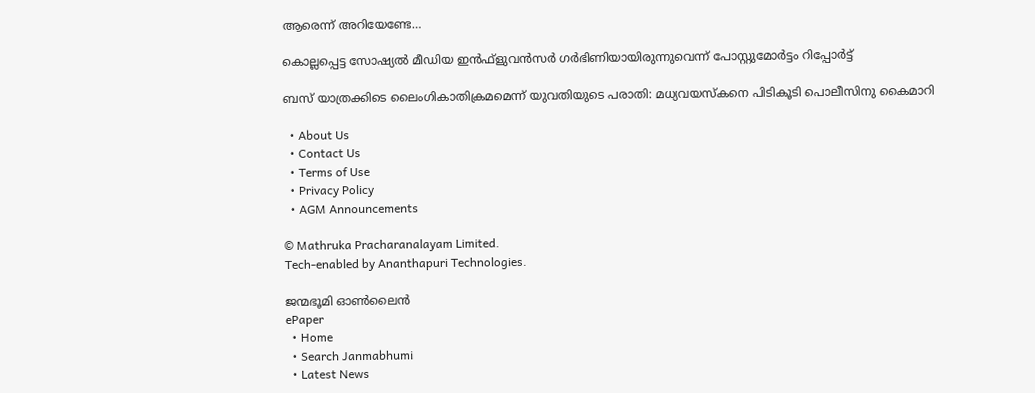ആരെന്ന് അറിയേണ്ടേ…

കൊല്ലപ്പെട്ട സോഷ്യല്‍ മീഡിയ ഇന്‍ഫ്‌ളുവന്‍സര്‍ ഗര്‍ഭിണിയായിരുന്നുവെന്ന് പോസ്റ്റുമോര്‍ട്ടം റിപ്പോര്‍ട്ട്

ബസ് യാത്രക്കിടെ ലൈംഗികാതിക്രമമെന്ന് യുവതിയുടെ പരാതി: മധ്യവയസ്‌കനെ പിടികൂടി പൊലീസിനു കൈമാറി

  • About Us
  • Contact Us
  • Terms of Use
  • Privacy Policy
  • AGM Announcements

© Mathruka Pracharanalayam Limited.
Tech-enabled by Ananthapuri Technologies.

ജന്മഭൂമി ഓണ്‍ലൈന്‍
ePaper
  • Home
  • Search Janmabhumi
  • Latest News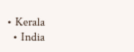• Kerala
  • India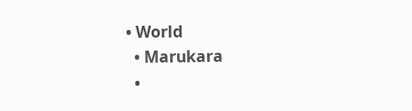• World
  • Marukara
  •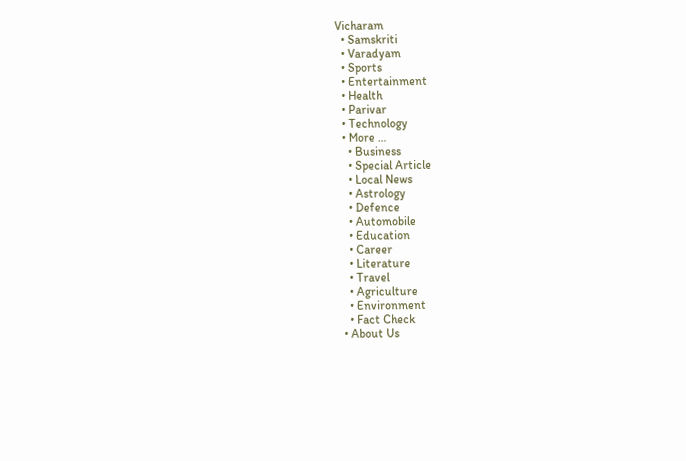Vicharam
  • Samskriti
  • Varadyam
  • Sports
  • Entertainment
  • Health
  • Parivar
  • Technology
  • More …
    • Business
    • Special Article
    • Local News
    • Astrology
    • Defence
    • Automobile
    • Education
    • Career
    • Literature
    • Travel
    • Agriculture
    • Environment
    • Fact Check
  • About Us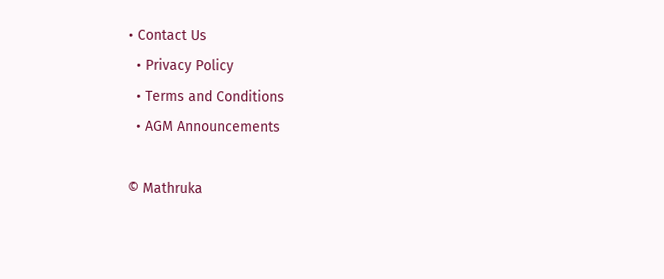• Contact Us
  • Privacy Policy
  • Terms and Conditions
  • AGM Announcements

© Mathruka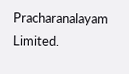Pracharanalayam Limited.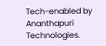Tech-enabled by Ananthapuri Technologies.